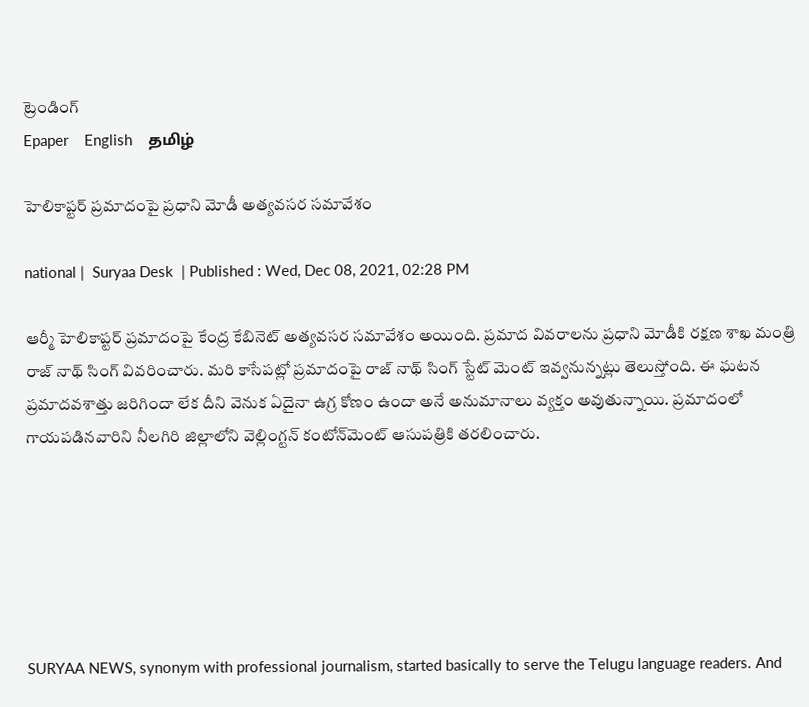ట్రెండింగ్
Epaper    English    தமிழ்

హెలికాప్టర్ ప్రమాదంపై ప్రధాని మోడీ అత్యవసర సమావేశం

national |  Suryaa Desk  | Published : Wed, Dec 08, 2021, 02:28 PM

ఆర్మీ హెలికాప్టర్ ప్రమాదంపై కేంద్ర కేబినెట్ అత్యవసర సమావేశం అయింది. ప్రమాద వివరాలను ప్రధాని మోడీకి రక్షణ శాఖ మంత్రి రాజ్ నాథ్ సింగ్ వివరించారు. మరి కాసేపట్లో ప్రమాదంపై రాజ్ నాథ్ సింగ్ స్టేట్ మెంట్ ఇవ్వనున్నట్లు తెలుస్తోంది. ఈ ఘటన ప్రమాదవశాత్తు జరిగిందా లేక దీని వెనుక ఏదైనా ఉగ్ర కోణం ఉందా అనే అనుమానాలు వ్యక్తం అవుతున్నాయి. ప్రమాదంలో గాయపడినవారిని నీలగిరి జిల్లాలోని వెల్లింగ్టన్ కంటోన్‌మెంట్ ఆసుపత్రికి తరలించారు.






SURYAA NEWS, synonym with professional journalism, started basically to serve the Telugu language readers. And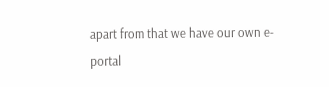apart from that we have our own e-portal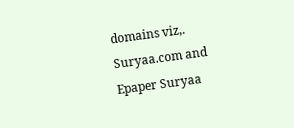domains viz,. Suryaa.com and Epaper Suryaa